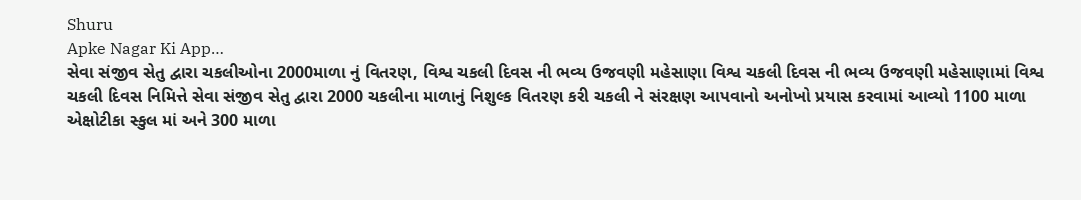Shuru
Apke Nagar Ki App…
સેવા સંજીવ સેતુ દ્વારા ચકલીઓના 2000માળા નું વિતરણ, વિશ્વ ચકલી દિવસ ની ભવ્ય ઉજવણી મહેસાણા વિશ્વ ચકલી દિવસ ની ભવ્ય ઉજવણી મહેસાણામાં વિશ્વ ચકલી દિવસ નિમિત્તે સેવા સંજીવ સેતુ દ્વારા 2000 ચકલીના માળાનું નિશુલ્ક વિતરણ કરી ચકલી ને સંરક્ષણ આપવાનો અનોખો પ્રયાસ કરવામાં આવ્યો 1100 માળા એક્ષોટીકા સ્કુલ માં અને 300 માળા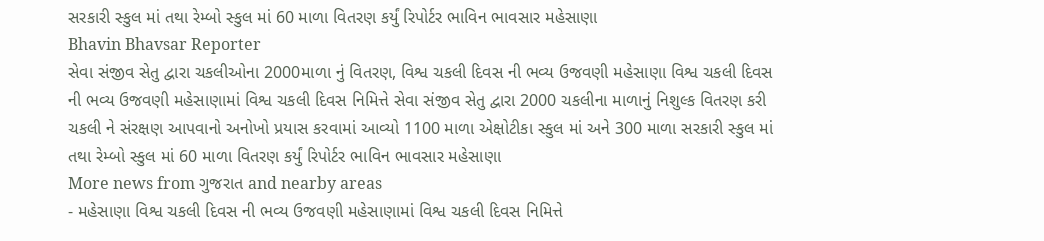સરકારી સ્કુલ માં તથા રેમ્બો સ્કુલ માં 60 માળા વિતરણ કર્યું રિપોર્ટર ભાવિન ભાવસાર મહેસાણા
Bhavin Bhavsar Reporter
સેવા સંજીવ સેતુ દ્વારા ચકલીઓના 2000માળા નું વિતરણ, વિશ્વ ચકલી દિવસ ની ભવ્ય ઉજવણી મહેસાણા વિશ્વ ચકલી દિવસ ની ભવ્ય ઉજવણી મહેસાણામાં વિશ્વ ચકલી દિવસ નિમિત્તે સેવા સંજીવ સેતુ દ્વારા 2000 ચકલીના માળાનું નિશુલ્ક વિતરણ કરી ચકલી ને સંરક્ષણ આપવાનો અનોખો પ્રયાસ કરવામાં આવ્યો 1100 માળા એક્ષોટીકા સ્કુલ માં અને 300 માળા સરકારી સ્કુલ માં તથા રેમ્બો સ્કુલ માં 60 માળા વિતરણ કર્યું રિપોર્ટર ભાવિન ભાવસાર મહેસાણા
More news from ગુજરાત and nearby areas
- મહેસાણા વિશ્વ ચકલી દિવસ ની ભવ્ય ઉજવણી મહેસાણામાં વિશ્વ ચકલી દિવસ નિમિત્તે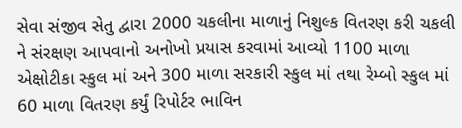સેવા સંજીવ સેતુ દ્વારા 2000 ચકલીના માળાનું નિશુલ્ક વિતરણ કરી ચકલી ને સંરક્ષણ આપવાનો અનોખો પ્રયાસ કરવામાં આવ્યો 1100 માળા એક્ષોટીકા સ્કુલ માં અને 300 માળા સરકારી સ્કુલ માં તથા રેમ્બો સ્કુલ માં 60 માળા વિતરણ કર્યું રિપોર્ટર ભાવિન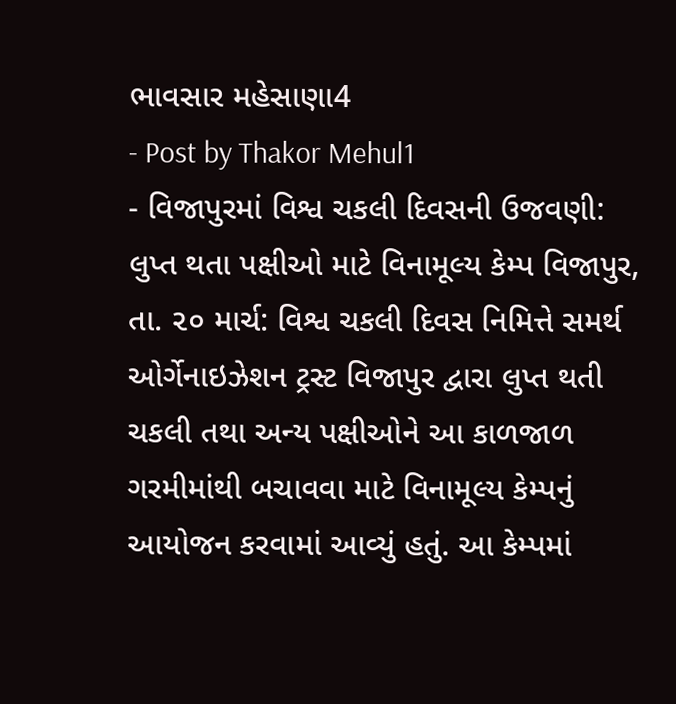ભાવસાર મહેસાણા4
- Post by Thakor Mehul1
- વિજાપુરમાં વિશ્વ ચકલી દિવસની ઉજવણી: લુપ્ત થતા પક્ષીઓ માટે વિનામૂલ્ય કેમ્પ વિજાપુર, તા. ૨૦ માર્ચ: વિશ્વ ચકલી દિવસ નિમિત્તે સમર્થ ઓર્ગેનાઇઝેશન ટ્રસ્ટ વિજાપુર દ્વારા લુપ્ત થતી ચકલી તથા અન્ય પક્ષીઓને આ કાળજાળ ગરમીમાંથી બચાવવા માટે વિનામૂલ્ય કેમ્પનું આયોજન કરવામાં આવ્યું હતું. આ કેમ્પમાં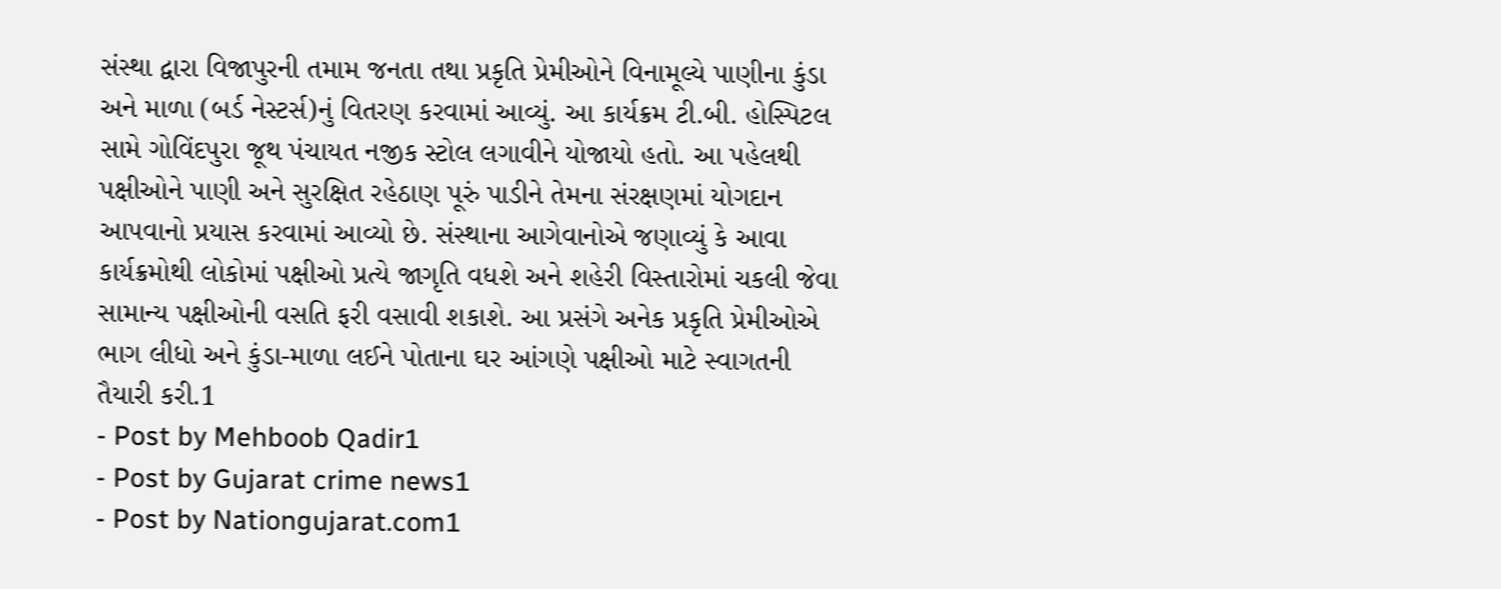સંસ્થા દ્વારા વિજાપુરની તમામ જનતા તથા પ્રકૃતિ પ્રેમીઓને વિનામૂલ્યે પાણીના કુંડા અને માળા (બર્ડ નેસ્ટર્સ)નું વિતરણ કરવામાં આવ્યું. આ કાર્યક્રમ ટી.બી. હોસ્પિટલ સામે ગોવિંદપુરા જૂથ પંચાયત નજીક સ્ટોલ લગાવીને યોજાયો હતો. આ પહેલથી પક્ષીઓને પાણી અને સુરક્ષિત રહેઠાણ પૂરું પાડીને તેમના સંરક્ષણમાં યોગદાન આપવાનો પ્રયાસ કરવામાં આવ્યો છે. સંસ્થાના આગેવાનોએ જણાવ્યું કે આવા કાર્યક્રમોથી લોકોમાં પક્ષીઓ પ્રત્યે જાગૃતિ વધશે અને શહેરી વિસ્તારોમાં ચકલી જેવા સામાન્ય પક્ષીઓની વસતિ ફરી વસાવી શકાશે. આ પ્રસંગે અનેક પ્રકૃતિ પ્રેમીઓએ ભાગ લીધો અને કુંડા-માળા લઈને પોતાના ઘર આંગણે પક્ષીઓ માટે સ્વાગતની તૈયારી કરી.1
- Post by Mehboob Qadir1
- Post by Gujarat crime news1
- Post by Nationgujarat.com1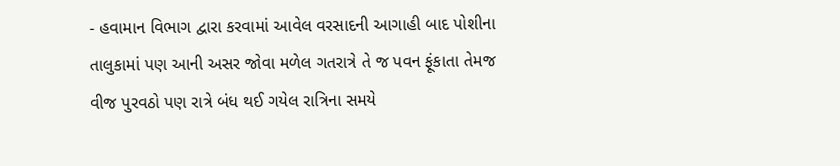- હવામાન વિભાગ દ્વારા કરવામાં આવેલ વરસાદની આગાહી બાદ પોશીના તાલુકામાં પણ આની અસર જોવા મળેલ ગતરાત્રે તે જ પવન ફૂંકાતા તેમજ વીજ પુરવઠો પણ રાત્રે બંધ થઈ ગયેલ રાત્રિના સમયે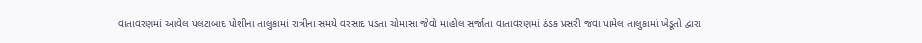વાતાવરણમાં આવેલ પલટાબાદ પોશીના તાલુકામાં રાત્રીના સમયે વરસાદ પડતા ચોમાસા જેવો માહોલ સર્જાતા વાતાવરણમાં ઠંડક પ્રસરી જવા પામેલ તાલુકામાં ખેડૂતો દ્વારા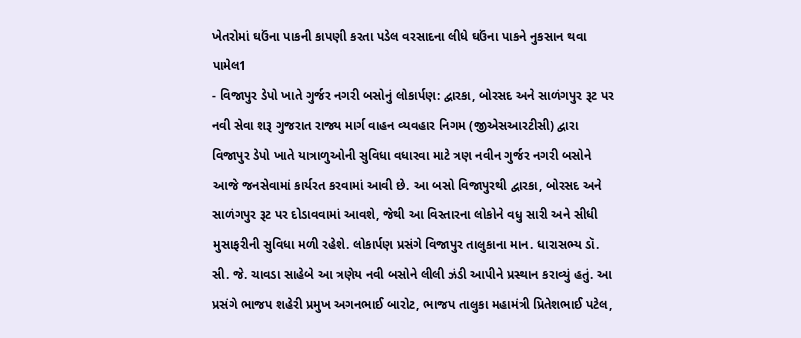ખેતરોમાં ઘઉંના પાકની કાપણી કરતા પડેલ વરસાદના લીધે ઘઉંના પાકને નુકસાન થવા પામેલ1
- વિજાપુર ડેપો ખાતે ગુર્જર નગરી બસોનું લોકાર્પણ: દ્વારકા, બોરસદ અને સાળંગપુર રૂટ પર નવી સેવા શરૂ ગુજરાત રાજ્ય માર્ગ વાહન વ્યવહાર નિગમ (જીએસઆરટીસી) દ્વારા વિજાપુર ડેપો ખાતે યાત્રાળુઓની સુવિધા વધારવા માટે ત્રણ નવીન ગુર્જર નગરી બસોને આજે જનસેવામાં કાર્યરત કરવામાં આવી છે. આ બસો વિજાપુરથી દ્વારકા, બોરસદ અને સાળંગપુર રૂટ પર દોડાવવામાં આવશે, જેથી આ વિસ્તારના લોકોને વધુ સારી અને સીધી મુસાફરીની સુવિધા મળી રહેશે. લોકાર્પણ પ્રસંગે વિજાપુર તાલુકાના માન. ધારાસભ્ય ડૉ. સી. જે. ચાવડા સાહેબે આ ત્રણેય નવી બસોને લીલી ઝંડી આપીને પ્રસ્થાન કરાવ્યું હતું. આ પ્રસંગે ભાજપ શહેરી પ્રમુખ અગનભાઈ બારોટ, ભાજપ તાલુકા મહામંત્રી પ્રિતેશભાઈ પટેલ,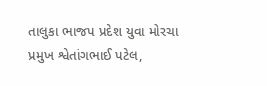તાલુકા ભાજપ પ્રદેશ યુવા મોરચા પ્રમુખ શ્વેતાંગભાઈ પટેલ,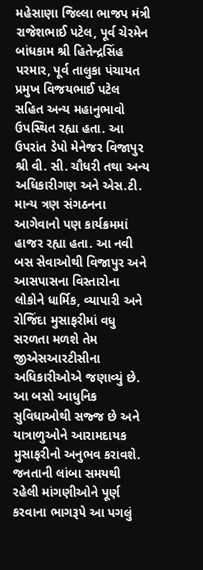મહેસાણા જિલ્લા ભાજપ મંત્રી રાજેશભાઈ પટેલ, પૂર્વ ચેરમેન બાંધકામ શ્રી હિતેન્દ્રસિંહ પરમાર, પૂર્વ તાલુકા પંચાયત પ્રમુખ વિજયભાઈ પટેલ સહિત અન્ય મહાનુભાવો ઉપસ્થિત રહ્યા હતા. આ ઉપરાંત ડેપો મેનેજર વિજાપુર શ્રી વી. સી. ચૌધરી તથા અન્ય અધિકારીગણ અને એસ.ટી. માન્ય ત્રણ સંગઠનના આગેવાનો પણ કાર્યક્રમમાં હાજર રહ્યા હતા. આ નવી બસ સેવાઓથી વિજાપુર અને આસપાસના વિસ્તારોના લોકોને ધાર્મિક, વ્યાપારી અને રોજિંદા મુસાફરીમાં વધુ સરળતા મળશે તેમ જીએસઆરટીસીના અધિકારીઓએ જણાવ્યું છે. આ બસો આધુનિક સુવિધાઓથી સજ્જ છે અને યાત્રાળુઓને આરામદાયક મુસાફરીનો અનુભવ કરાવશે. જનતાની લાંબા સમયથી રહેલી માંગણીઓને પૂર્ણ કરવાના ભાગરૂપે આ પગલું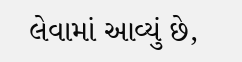લેવામાં આવ્યું છે,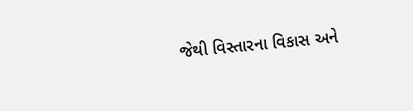જેથી વિસ્તારના વિકાસ અને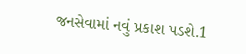જનસેવામાં નવું પ્રકાશ પડશે.1